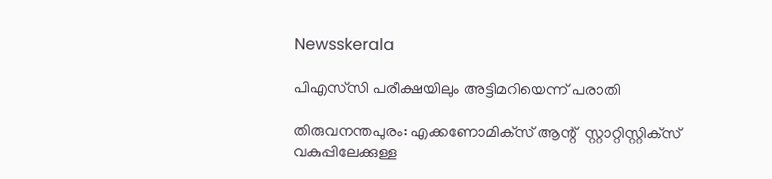Newsskerala

പിഎസ്‌സി പരീക്ഷയിലും അട്ടിമറിയെന്ന് പരാതി

തിരുവനന്തപുരം: എക്കണോമിക്‌സ് ആന്റ്  സ്റ്റാറ്റിസ്റ്റിക്‌സ് വകുപ്പിലേക്കുള്ള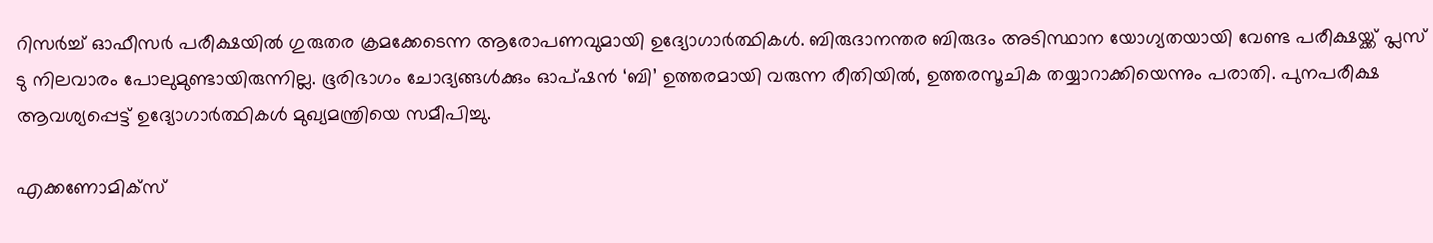റിസര്‍ച്ച് ഓഫീസര്‍ പരീക്ഷയില്‍ ഗുരുതര ക്രമക്കേടെന്ന ആരോപണവുമായി ഉദ്യോഗാര്‍ത്ഥികള്‍. ബിരുദാനന്തര ബിരുദം അടിസ്ഥാന യോഗ്യതയായി വേണ്ട പരീക്ഷയ്ക്ക് പ്ലസ് ടു നിലവാരം പോലുമുണ്ടായിരുന്നില്ല. ഭൂരിഭാഗം ചോദ്യങ്ങള്‍ക്കും ഓപ്ഷന്‍ ‘ബി’ ഉത്തരമായി വരുന്ന രീതിയില്‍, ഉത്തരസൂചിക തയ്യാറാക്കിയെന്നും പരാതി. പുനപരീക്ഷ ആവശ്യപ്പെട്ട് ഉദ്യോഗാര്‍ത്ഥികള്‍ മുഖ്യമന്ത്രിയെ സമീപിച്ചു.

എക്കണോമിക്‌സ്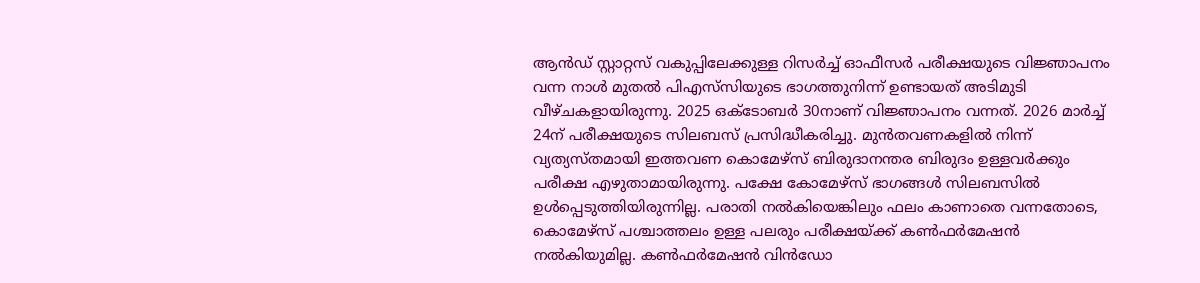ആന്‍ഡ് സ്റ്റാറ്റസ് വകുപ്പിലേക്കുള്ള റിസര്‍ച്ച് ഓഫീസര്‍ പരീക്ഷയുടെ വിജ്ഞാപനം വന്ന നാള്‍ മുതല്‍ പിഎസ്‌സിയുടെ ഭാഗത്തുനിന്ന് ഉണ്ടായത് അടിമുടി വീഴ്ചകളായിരുന്നു. 2025 ഒക്ടോബര്‍ 30നാണ് വിജ്ഞാപനം വന്നത്. 2026 മാര്‍ച്ച് 24ന് പരീക്ഷയുടെ സിലബസ് പ്രസിദ്ധീകരിച്ചു. മുന്‍തവണകളില്‍ നിന്ന് വ്യത്യസ്തമായി ഇത്തവണ കൊമേഴ്‌സ് ബിരുദാനന്തര ബിരുദം ഉള്ളവര്‍ക്കും പരീക്ഷ എഴുതാമായിരുന്നു. പക്ഷേ കോമേഴ്‌സ് ഭാഗങ്ങള്‍ സിലബസില്‍ ഉള്‍പ്പെടുത്തിയിരുന്നില്ല. പരാതി നല്‍കിയെങ്കിലും ഫലം കാണാതെ വന്നതോടെ, കൊമേഴ്‌സ് പശ്ചാത്തലം ഉള്ള പലരും പരീക്ഷയ്ക്ക് കണ്‍ഫര്‍മേഷന്‍ നല്‍കിയുമില്ല. കണ്‍ഫര്‍മേഷന്‍ വിന്‍ഡോ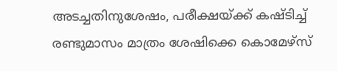അടച്ചതിനുശേഷം, പരീക്ഷയ്ക്ക് കഷ്ടിച്ച് രണ്ടുമാസം മാത്രം ശേഷിക്കെ കൊമേഴ്‌സ്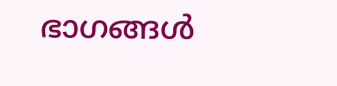ഭാഗങ്ങള്‍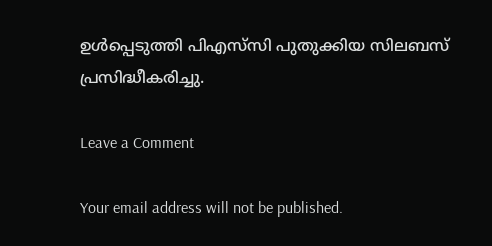ഉള്‍പ്പെടുത്തി പിഎസ്‌സി പുതുക്കിയ സിലബസ് പ്രസിദ്ധീകരിച്ചു.

Leave a Comment

Your email address will not be published.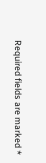Required fields are marked *